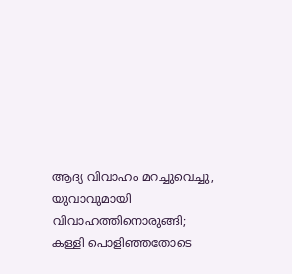ആദ്യ വിവാഹം മറച്ചുവെച്ചു, യുവാവുമായി വിവാഹത്തിനൊരുങ്ങി; കള്ളി പൊളിഞ്ഞതോടെ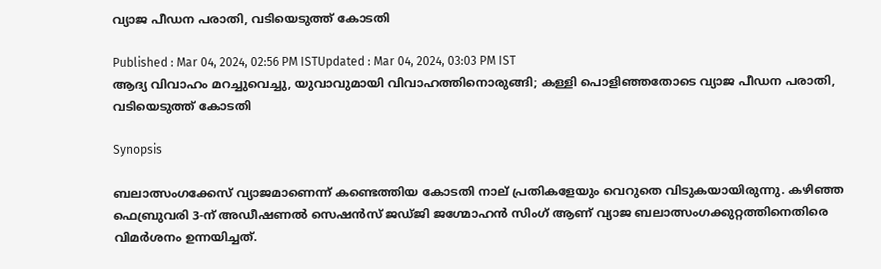വ്യാജ പീഡന പരാതി, വടിയെടുത്ത് കോടതി

Published : Mar 04, 2024, 02:56 PM ISTUpdated : Mar 04, 2024, 03:03 PM IST
ആദ്യ വിവാഹം മറച്ചുവെച്ചു, യുവാവുമായി വിവാഹത്തിനൊരുങ്ങി; കള്ളി പൊളിഞ്ഞതോടെ വ്യാജ പീഡന പരാതി, വടിയെടുത്ത് കോടതി

Synopsis

ബലാത്സംഗക്കേസ് വ്യാജമാണെന്ന് കണ്ടെത്തിയ കോടതി നാല് പ്രതികളേയും വെറുതെ വിടുകയായിരുന്നു. കഴിഞ്ഞ ഫെബ്രുവരി 3-ന് അഡീഷണൽ സെഷൻസ് ജഡ്ജി ജഗ്മോഹൻ സിംഗ് ആണ് വ്യാജ ബലാത്സംഗക്കുറ്റത്തിനെതിരെ വിമർശനം ഉന്നയിച്ചത്.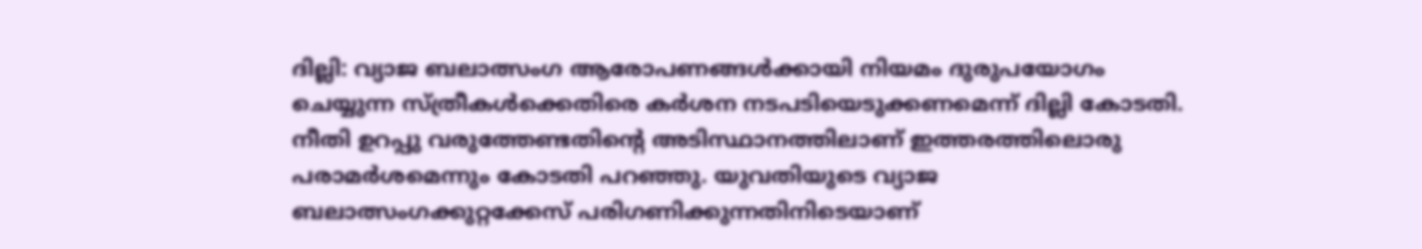ദില്ലി: വ്യാജ ബലാത്സംഗ ആരോപണങ്ങൾക്കായി നിയമം ദുരുപയോഗം ചെയ്യുന്ന സ്ത്രീകൾക്കെതിരെ കർശന നടപടിയെടുക്കണമെന്ന് ദില്ലി കോടതി. നീതി ഉറപ്പു വരുത്തേണ്ടതിന്റെ അടിസ്ഥാനത്തിലാണ് ഇത്തരത്തിലൊരു പരാമർശമെന്നും കോടതി പറഞ്ഞു. യുവതിയുടെ വ്യാജ ബലാത്സംഗക്കുറ്റക്കേസ് പരിഗണിക്കുന്നതിനിടെയാണ്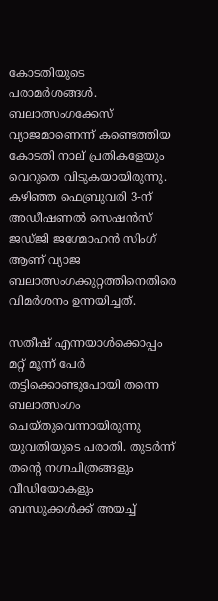കോടതിയുടെ പരാമർശങ്ങൾ. ബലാത്സംഗക്കേസ് വ്യാജമാണെന്ന് കണ്ടെത്തിയ കോടതി നാല് പ്രതികളേയും വെറുതെ വിടുകയായിരുന്നു. കഴിഞ്ഞ ഫെബ്രുവരി 3-ന് അഡീഷണൽ സെഷൻസ് ജഡ്ജി ജഗ്മോഹൻ സിംഗ് ആണ് വ്യാജ ബലാത്സംഗക്കുറ്റത്തിനെതിരെ വിമർശനം ഉന്നയിച്ചത്.

സതീഷ് എന്നയാൾക്കൊപ്പം മറ്റ് മൂന്ന് പേർ തട്ടിക്കൊണ്ടുപോയി തന്നെ ബലാത്സംഗം ചെയ്തുവെന്നായിരുന്നു യുവതിയുടെ പരാതി. തുടർന്ന് തൻ്റെ നഗ്നചിത്രങ്ങളും വീഡിയോകളും ബന്ധുക്കൾക്ക് അയച്ച്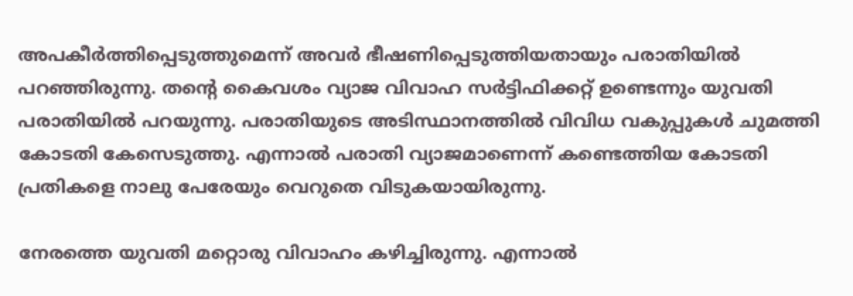അപകീർത്തിപ്പെടുത്തുമെന്ന് അവർ ഭീഷണിപ്പെടുത്തിയതായും പരാതിയിൽ പറഞ്ഞിരുന്നു. തന്റെ കൈവശം വ്യാജ വിവാഹ സർട്ടിഫിക്കറ്റ് ഉണ്ടെന്നും യുവതി പരാതിയിൽ പറയുന്നു. പരാതിയുടെ അടിസ്ഥാനത്തിൽ വിവിധ വകുപ്പുകൾ ചുമത്തി കോടതി കേസെടുത്തു. എന്നാൽ പരാതി വ്യാജമാണെന്ന് കണ്ടെത്തിയ കോടതി പ്രതികളെ നാലു പേരേയും വെറുതെ വിടുകയായിരുന്നു.

നേരത്തെ യുവതി മറ്റൊരു വിവാഹം കഴിച്ചിരുന്നു. എന്നാൽ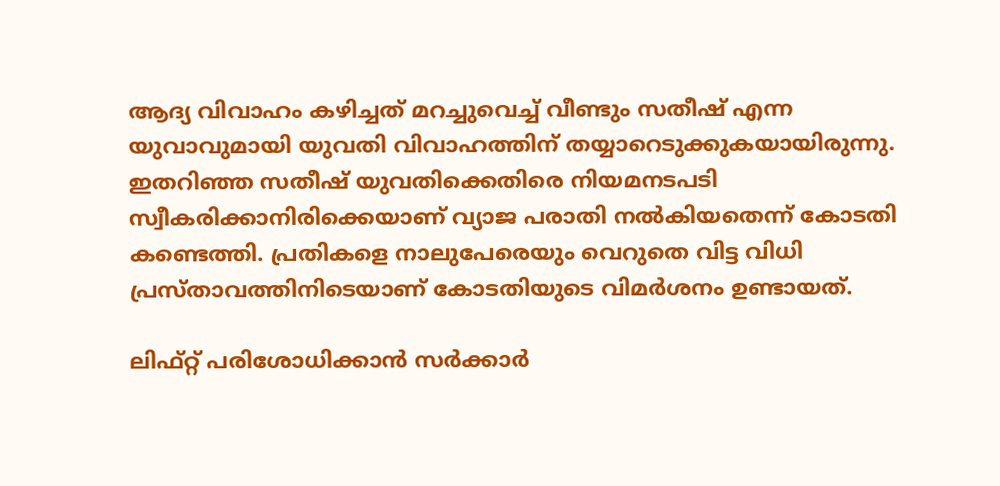ആദ്യ വിവാഹം കഴിച്ചത് മറച്ചുവെച്ച് വീണ്ടും സതീഷ് എന്ന യുവാവുമായി യുവതി വിവാഹത്തിന് തയ്യാറെടുക്കുകയായിരുന്നു. ഇതറിഞ്ഞ സതീഷ് യുവതിക്കെതിരെ നിയമനടപടി സ്വീകരിക്കാനിരിക്കെയാണ് വ്യാജ പരാതി നൽകിയതെന്ന് കോടതി കണ്ടെത്തി. പ്രതികളെ നാലുപേരെയും വെറുതെ വിട്ട വിധി പ്രസ്താവത്തിനിടെയാണ് കോടതിയുടെ വിമർശനം ഉണ്ടായത്.

ലിഫ്റ്റ് പരിശോധിക്കാൻ സര്‍ക്കാര്‍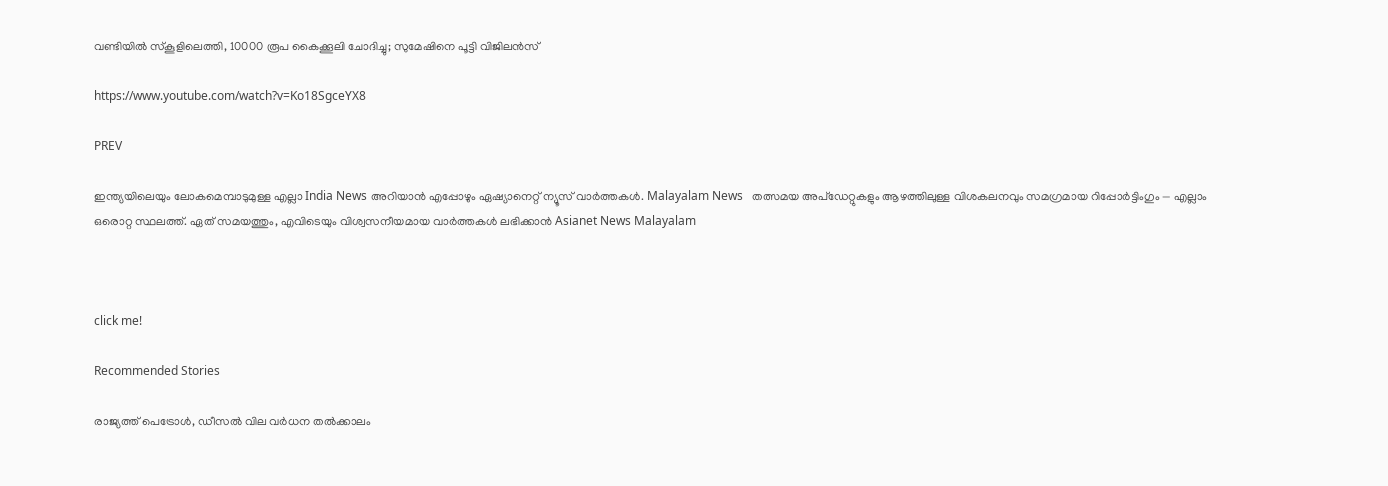വണ്ടിയിൽ സ്കൂളിലെത്തി, 10000 രൂപ കൈക്കൂലി ചോദിച്ചു; സുമേഷിനെ പൂട്ടി വിജിലൻസ്

https://www.youtube.com/watch?v=Ko18SgceYX8

PREV

ഇന്ത്യയിലെയും ലോകമെമ്പാടുമുള്ള എല്ലാ India News അറിയാൻ എപ്പോഴും ഏഷ്യാനെറ്റ് ന്യൂസ് വാർത്തകൾ. Malayalam News   തത്സമയ അപ്‌ഡേറ്റുകളും ആഴത്തിലുള്ള വിശകലനവും സമഗ്രമായ റിപ്പോർട്ടിംഗും — എല്ലാം ഒരൊറ്റ സ്ഥലത്ത്. ഏത് സമയത്തും, എവിടെയും വിശ്വസനീയമായ വാർത്തകൾ ലഭിക്കാൻ Asianet News Malayalam



click me!

Recommended Stories

രാജ്യത്ത് പെട്രോൾ, ഡീസൽ വില വർധന തൽക്കാലം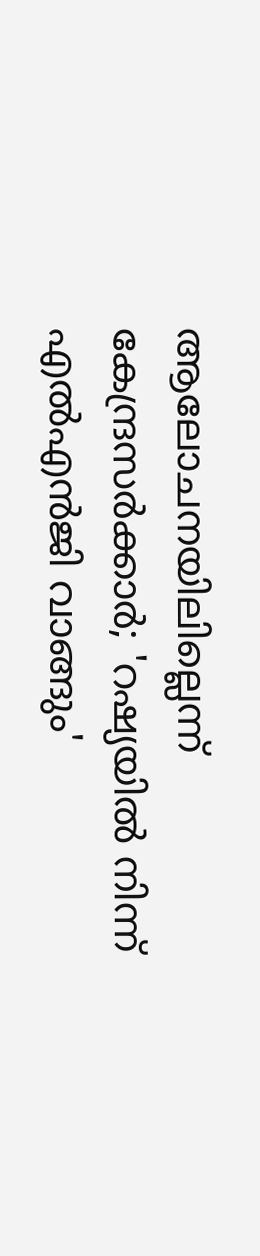ആലോചനയിലില്ലെന്ന് കേന്ദ്രസർക്കാർ; 'റഷ്യയിൽ നിന്ന് എൽഎൻജി വാങ്ങും'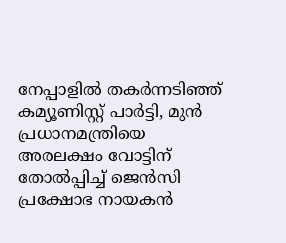നേപ്പാളിൽ തക‍ർന്നടിഞ്ഞ് കമ്യൂണിസ്റ്റ് പാർട്ടി, മുൻ പ്രധാനമന്ത്രിയെ അരലക്ഷം വോട്ടിന് തോൽപ്പിച്ച് ജെൻസി പ്രക്ഷോഭ നായകൻ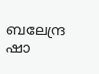ബലേന്ദ്ര ഷാ